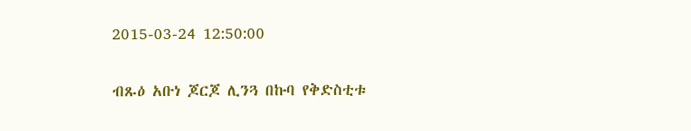2015-03-24 12:50:00

ብጹዕ አቡነ ጆርጆ ሊንጓ በኩባ የቅድስቲቱ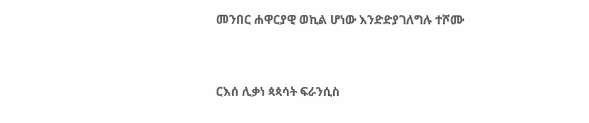መንበር ሐዋርያዊ ወኪል ሆነው እንድድያገለግሉ ተሾሙ


ርእሰ ሊቃነ ጳጳሳት ፍራንሲስ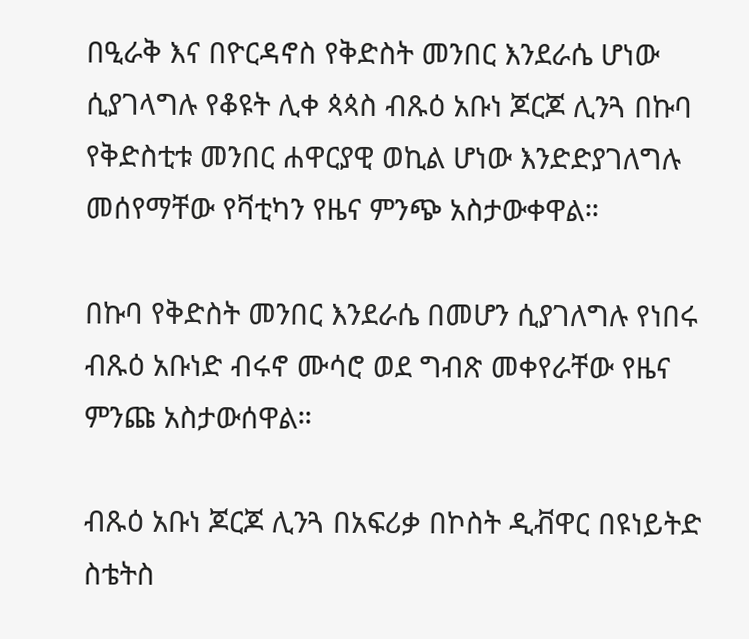በዒራቅ እና በዮርዳኖስ የቅድስት መንበር እንደራሴ ሆነው ሲያገላግሉ የቆዩት ሊቀ ጳጳስ ብጹዕ አቡነ ጆርጆ ሊንጓ በኩባ የቅድስቲቱ መንበር ሐዋርያዊ ወኪል ሆነው እንድድያገለግሉ  መሰየማቸው የቫቲካን የዜና ምንጭ አስታውቀዋል።

በኩባ የቅድስት መንበር እንደራሴ በመሆን ሲያገለግሉ የነበሩ ብጹዕ አቡነድ ብሩኖ ሙሳሮ ወደ ግብጽ መቀየራቸው የዜና ምንጩ አስታውሰዋል።

ብጹዕ አቡነ ጆርጆ ሊንጓ በአፍሪቃ በኮስት ዲቭዋር በዩነይትድ ስቴትስ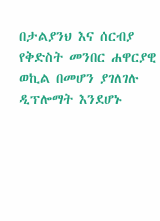በታልያንህ እና ሰርብያ የቅድስት መንበር ሐዋርያዊ ወኪል በመሆን ያገለገሉ ዲፕሎማት እንደሆኑ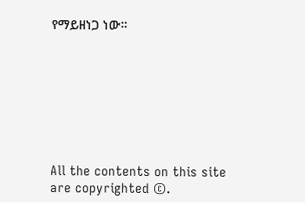የማይዘነጋ ነው።








All the contents on this site are copyrighted ©.